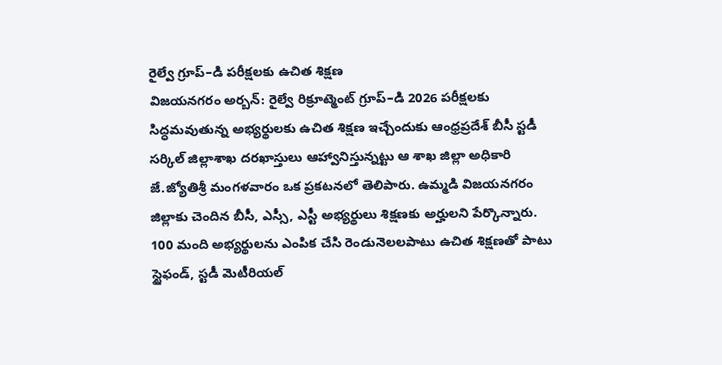రైల్వే గ్రూప్–డి పరీక్షలకు ఉచిత శిక్షణ
విజయనగరం అర్బన్: రైల్వే రిక్రూట్మెంట్ గ్రూప్–డి 2026 పరీక్షలకు సిద్ధమవుతున్న అభ్యర్థులకు ఉచిత శిక్షణ ఇచ్చేందుకు ఆంధ్రప్రదేశ్ బీసీ స్టడీ సర్కిల్ జిల్లాశాఖ దరఖాస్తులు ఆహ్వానిస్తున్నట్టు ఆ శాఖ జిల్లా అధికారి జే.జ్యోతిశ్రీ మంగళవారం ఒక ప్రకటనలో తెలిపారు. ఉమ్మడి విజయనగరం జిల్లాకు చెందిన బీసీ, ఎస్సీ, ఎస్టీ అభ్యర్థులు శిక్షణకు అర్హులని పేర్కొన్నారు. 100 మంది అభ్యర్థులను ఎంపిక చేసి రెండునెలలపాటు ఉచిత శిక్షణతో పాటు స్టైఫండ్, స్టడీ మెటీరియల్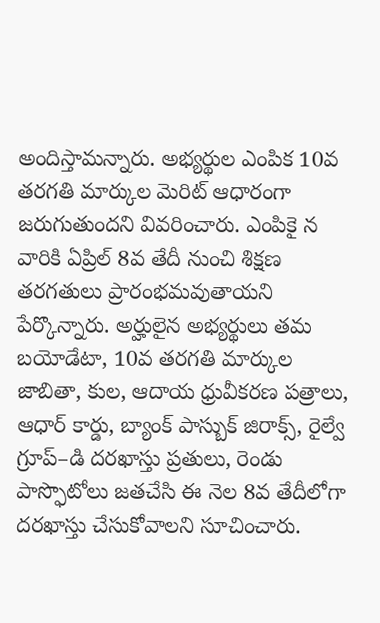అందిస్తామన్నారు. అభ్యర్థుల ఎంపిక 10వ తరగతి మార్కుల మెరిట్ ఆధారంగా జరుగుతుందని వివరించారు. ఎంపికై న వారికి ఏప్రిల్ 8వ తేదీ నుంచి శిక్షణ తరగతులు ప్రారంభమవుతాయని పేర్కొన్నారు. అర్హులైన అభ్యర్థులు తమ బయోడేటా, 10వ తరగతి మార్కుల జాబితా, కుల, ఆదాయ ధ్రువీకరణ పత్రాలు, ఆధార్ కార్డు, బ్యాంక్ పాస్బుక్ జిరాక్స్, రైల్వే గ్రూప్–డి దరఖాస్తు ప్రతులు, రెండు పాస్ఫొటోలు జతచేసి ఈ నెల 8వ తేదీలోగా దరఖాస్తు చేసుకోవాలని సూచించారు.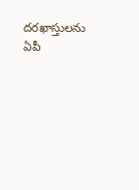దరఖాస్తులను ఏపీ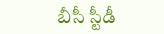బీసీ స్టీడీ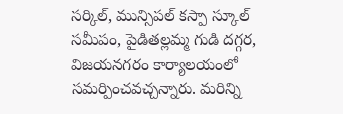సర్కిల్, మున్సిపల్ కస్పా స్కూల్ సమీపం, పైడితల్లమ్మ గుడి దగ్గర, విజయనగరం కార్యాలయంలో సమర్పించవచ్చన్నారు. మరిన్ని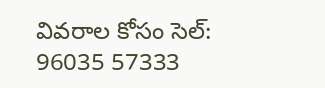వివరాల కోసం సెల్: 96035 57333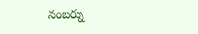నంబర్ను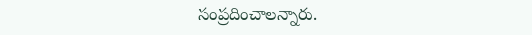సంప్రదించాలన్నారు.